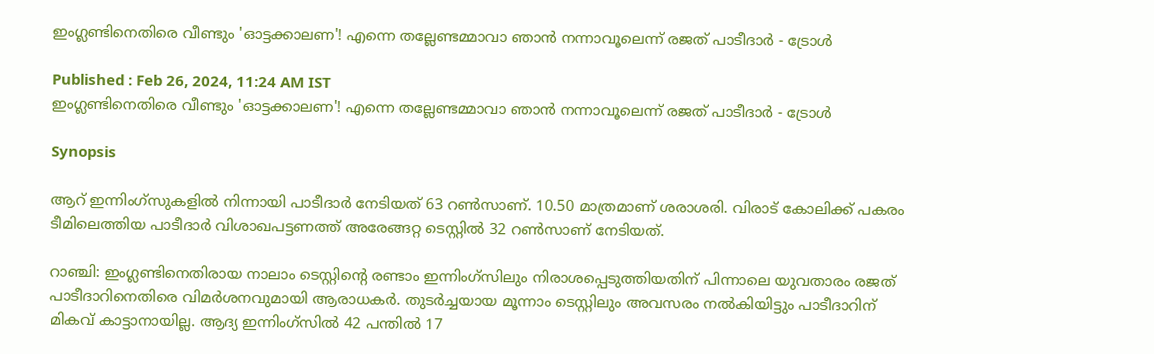ഇംഗ്ലണ്ടിനെതിരെ വീണ്ടും 'ഓട്ടക്കാലണ'! എന്നെ തല്ലേണ്ടമ്മാവാ ഞാന്‍ നന്നാവൂലെന്ന് രജത് പാടീദാര്‍ - ട്രോള്‍

Published : Feb 26, 2024, 11:24 AM IST
ഇംഗ്ലണ്ടിനെതിരെ വീണ്ടും 'ഓട്ടക്കാലണ'! എന്നെ തല്ലേണ്ടമ്മാവാ ഞാന്‍ നന്നാവൂലെന്ന് രജത് പാടീദാര്‍ - ട്രോള്‍

Synopsis

ആറ് ഇന്നിംഗ്‌സുകളില്‍ നിന്നായി പാടീദാര്‍ നേടിയത് 63 റണ്‍സാണ്. 10.50 മാത്രമാണ് ശരാശരി. വിരാട് കോലിക്ക് പകരം ടീമിലെത്തിയ പാടീദാര്‍ വിശാഖപട്ടണത്ത് അരേങ്ങറ്റ ടെസ്റ്റില്‍ 32 റണ്‍സാണ് നേടിയത്.

റാഞ്ചി: ഇംഗ്ലണ്ടിനെതിരായ നാലാം ടെസ്റ്റിന്റെ രണ്ടാം ഇന്നിംഗ്‌സിലും നിരാശപ്പെടുത്തിയതിന് പിന്നാലെ യുവതാരം രജത് പാടീദാറിനെതിരെ വിമര്‍ശനവുമായി ആരാധകര്‍. തുടര്‍ച്ചയായ മൂന്നാം ടെസ്റ്റിലും അവസരം നല്‍കിയിട്ടും പാടീദാറിന് മികവ് കാട്ടാനായില്ല. ആദ്യ ഇന്നിംഗ്‌സില്‍ 42 പന്തില്‍ 17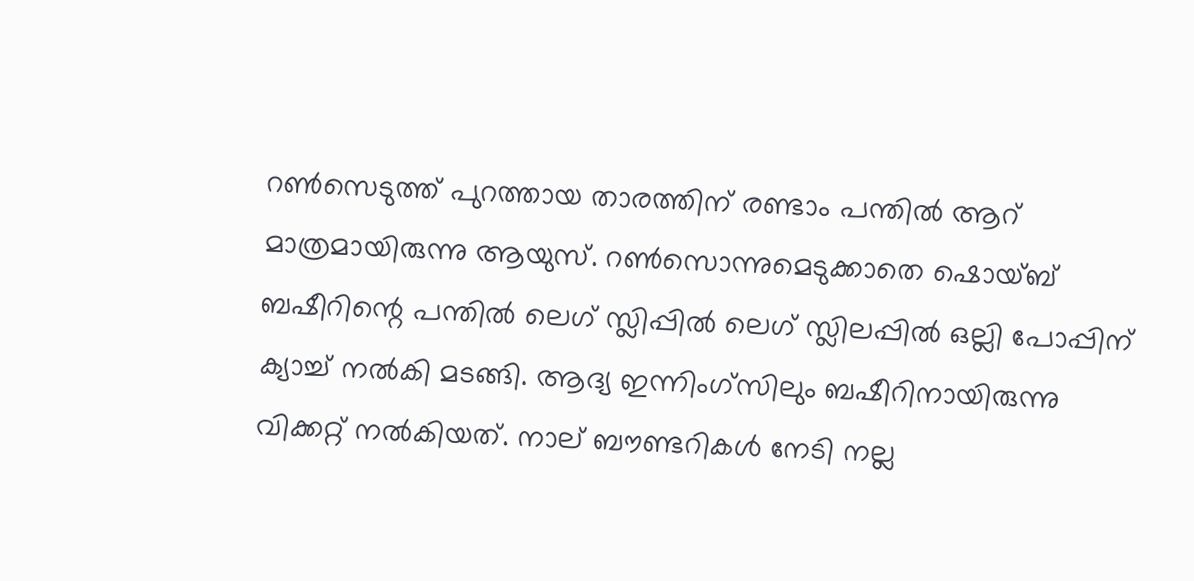റണ്‍സെടുത്ത് പുറത്തായ താരത്തിന് രണ്ടാം പന്തില്‍ ആറ് മാത്രമായിരുന്നു ആയുസ്. റണ്‍സൊന്നുമെടുക്കാതെ ഷൊയ്ബ് ബഷീറിന്റെ പന്തില്‍ ലെഗ് സ്ലിപ്പില്‍ ലെഗ് സ്ലിലപ്പില്‍ ഒല്ലി പോപ്പിന് ക്യാച്ച് നല്‍കി മടങ്ങി. ആദ്യ ഇന്നിംഗ്‌സിലും ബഷീറിനായിരുന്നു വിക്കറ്റ് നല്‍കിയത്. നാല് ബൗണ്ടറികള്‍ നേടി നല്ല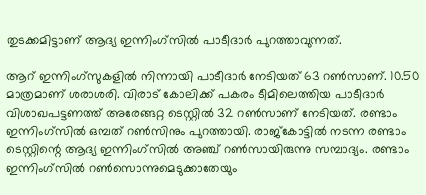തുടക്കമിട്ടാണ് ആദ്യ ഇന്നിംഗ്‌സില്‍ പാടീദാര്‍ പുറത്താവുന്നത്.

ആറ് ഇന്നിംഗ്‌സുകളില്‍ നിന്നായി പാടീദാര്‍ നേടിയത് 63 റണ്‍സാണ്. 10.50 മാത്രമാണ് ശരാശരി. വിരാട് കോലിക്ക് പകരം ടീമിലെത്തിയ പാടീദാര്‍ വിശാഖപട്ടണത്ത് അരേങ്ങറ്റ ടെസ്റ്റില്‍ 32 റണ്‍സാണ് നേടിയത്. രണ്ടാം ഇന്നിംഗ്‌സില്‍ ഒമ്പത് റണ്‍സിനും പുറത്തായി. രാജ്‌കോട്ടില്‍ നടന്ന രണ്ടാം ടെസ്റ്റിന്റെ ആദ്യ ഇന്നിംഗ്‌സില്‍ അഞ്ച് റണ്‍സായിരുന്നു സമ്പാദ്യം. രണ്ടാം ഇന്നിംഗ്‌സില്‍ റണ്‍സൊന്നുമെടുക്കാതേയും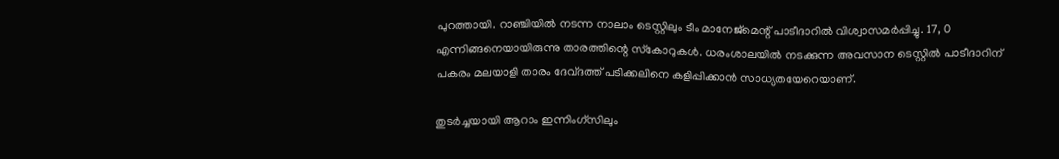പുറത്തായി. റാഞ്ചിയില്‍ നടന്ന നാലാം ടെസ്റ്റിലും ടീം മാനേജ്‌മെന്റ് പാടീദാറില്‍ വിശ്വാസമര്‍പ്പിച്ചു. 17, 0 എന്നിങ്ങനെയായിരുന്നു താരത്തിന്റെ സ്‌കോറുകള്‍. ധരംശാലയില്‍ നടക്കുന്ന അവസാന ടെസ്റ്റില്‍ പാടീദാറിന് പകരം മലയാളി താരം ദേവ്ദത്ത് പടിക്കലിനെ കളിപ്പിക്കാന്‍ സാധ്യതയേറെയാണ്.

തുടര്‍ച്ചയായി ആറാം ഇന്നിംഗ്‌സിലും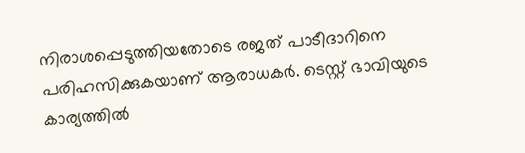നിരാശപ്പെടുത്തിയതോടെ രജത് പാടീദാറിനെ പരിഹസിക്കുകയാണ് ആരാധകര്‍. ടെസ്റ്റ് ഭാവിയുടെ കാര്യത്തില്‍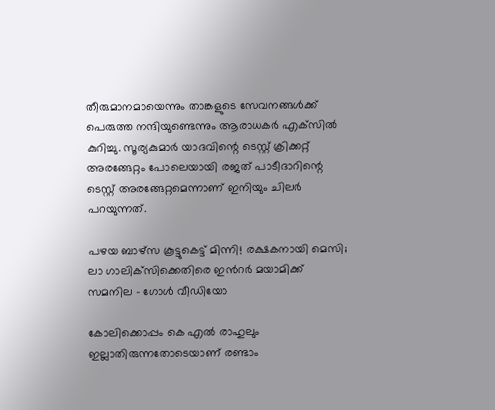തീരുമാനമായെന്നും താങ്കളുടെ സേവനങ്ങള്‍ക്ക് പെരുത്ത നന്ദിയുണ്ടെന്നും ആരാധകര്‍ എക്‌സില്‍ കുറിച്ചു. സൂര്യകുമാര്‍ യാദവിന്റെ ടെസ്റ്റ് ക്രിക്കറ്റ് അരങ്ങേറ്റം പോലെയായി രജത് പാടീദാറിന്റെ ടെസ്റ്റ് അരങ്ങേറ്റമെന്നാണ് ഇനിയും ചിലര്‍ പറയുന്നത്.

പഴയ ബാഴ്‌സ കൂട്ടുകെട്ട് മിന്നി! രക്ഷകനായി മെസി; ലാ ഗാലിക്‌സിക്കെതിരെ ഇന്‍റര്‍ മയാമിക്ക് സമനില - ഗോള്‍ വീഡിയോ

കോലിക്കൊപ്പം കെ എല്‍ രാഹുലും ഇല്ലാതിരുന്നതോടെയാണ് രണ്ടാം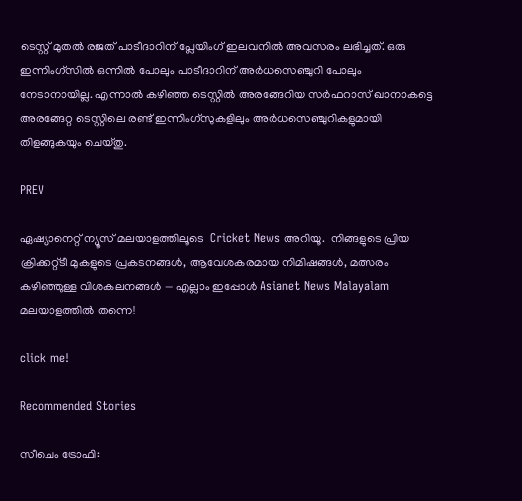ടെസ്റ്റ് മുതല്‍ രജത് പാടീദാറിന് പ്ലേയിംഗ് ഇലവനില്‍ അവസരം ലഭിച്ചത്. ഒരു ഇന്നിംഗ്‌സില്‍ ഒന്നില്‍ പോലും പാടീദാറിന് അര്‍ധസെഞ്ചുറി പോലും നേടാനായില്ല. എന്നാല്‍ കഴിഞ്ഞ ടെസ്റ്റില്‍ അരങ്ങേറിയ സര്‍ഫറാസ് ഖാനാകട്ടെ അരങ്ങേറ്റ ടെസ്റ്റിലെ രണ്ട് ഇന്നിംഗ്‌സുകളിലും അര്‍ധസെഞ്ചുറികളുമായി തിളങ്ങുകയും ചെയ്തു.

PREV

ഏഷ്യാനെറ്റ് ന്യൂസ് മലയാളത്തിലൂടെ  Cricket News അറിയൂ.  നിങ്ങളുടെ പ്രിയ ക്രിക്കറ്റ്ടീ മുകളുടെ പ്രകടനങ്ങൾ, ആവേശകരമായ നിമിഷങ്ങൾ, മത്സരം കഴിഞ്ഞുള്ള വിശകലനങ്ങൾ — എല്ലാം ഇപ്പോൾ Asianet News Malayalam മലയാളത്തിൽ തന്നെ!

click me!

Recommended Stories

സീചെം ട്രോഫി: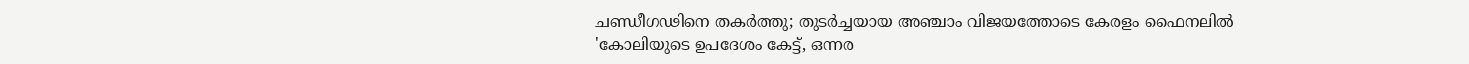ചണ്ഡീഗഢിനെ തകർത്തു; തുടർച്ചയായ അഞ്ചാം വിജയത്തോടെ കേരളം ഫൈനലിൽ
'കോലിയുടെ ഉപദേശം കേട്ട്, ഒന്നര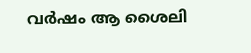വർഷം ആ ശൈലി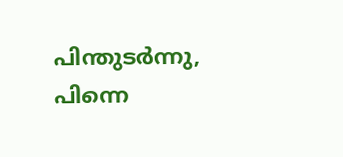പിന്തുടര്‍ന്നു, പിന്നെ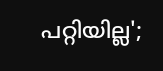പറ്റിയില്ല';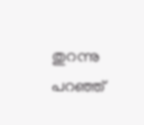തുറന്നു പറഞ്ഞ്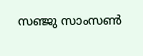സഞ്ജു സാംസൺ